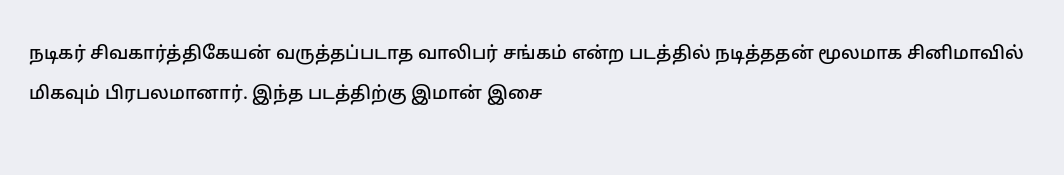நடிகர் சிவகார்த்திகேயன் வருத்தப்படாத வாலிபர் சங்கம் என்ற படத்தில் நடித்ததன் மூலமாக சினிமாவில் மிகவும் பிரபலமானார். இந்த படத்திற்கு இமான் இசை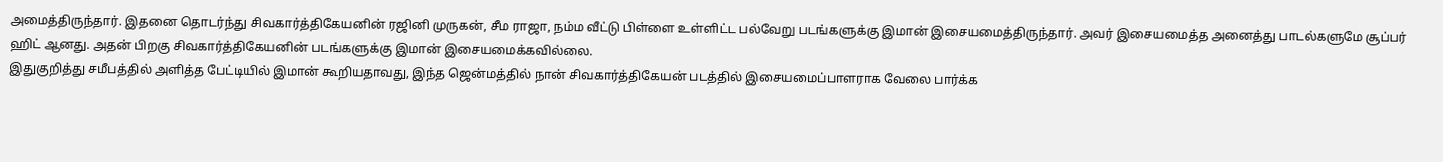அமைத்திருந்தார். இதனை தொடர்ந்து சிவகார்த்திகேயனின் ரஜினி முருகன், சீம ராஜா, நம்ம வீட்டு பிள்ளை உள்ளிட்ட பல்வேறு படங்களுக்கு இமான் இசையமைத்திருந்தார். அவர் இசையமைத்த அனைத்து பாடல்களுமே சூப்பர் ஹிட் ஆனது. அதன் பிறகு சிவகார்த்திகேயனின் படங்களுக்கு இமான் இசையமைக்கவில்லை.
இதுகுறித்து சமீபத்தில் அளித்த பேட்டியில் இமான் கூறியதாவது, இந்த ஜென்மத்தில் நான் சிவகார்த்திகேயன் படத்தில் இசையமைப்பாளராக வேலை பார்க்க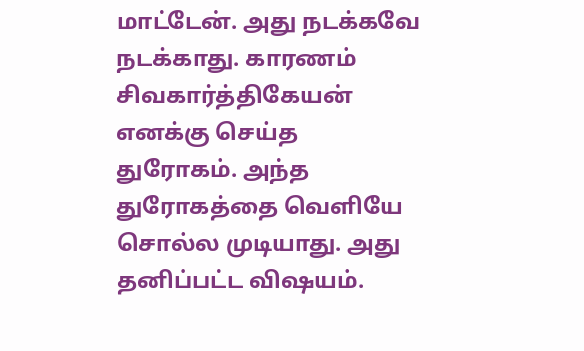மாட்டேன். அது நடக்கவே நடக்காது. காரணம் சிவகார்த்திகேயன் எனக்கு செய்த துரோகம். அந்த துரோகத்தை வெளியே சொல்ல முடியாது. அது தனிப்பட்ட விஷயம்.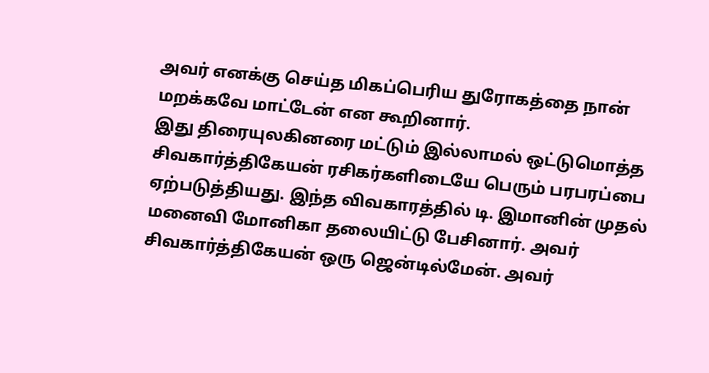அவர் எனக்கு செய்த மிகப்பெரிய துரோகத்தை நான் மறக்கவே மாட்டேன் என கூறினார்.
இது திரையுலகினரை மட்டும் இல்லாமல் ஒட்டுமொத்த சிவகார்த்திகேயன் ரசிகர்களிடையே பெரும் பரபரப்பை ஏற்படுத்தியது. இந்த விவகாரத்தில் டி. இமானின் முதல் மனைவி மோனிகா தலையிட்டு பேசினார். அவர் சிவகார்த்திகேயன் ஒரு ஜென்டில்மேன். அவர்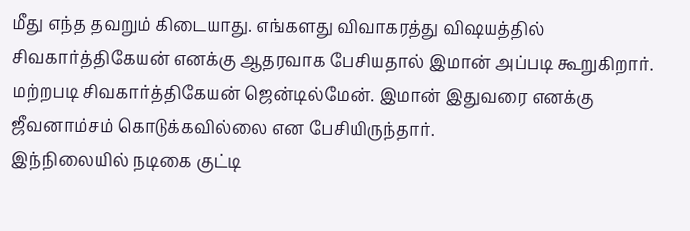மீது எந்த தவறும் கிடையாது. எங்களது விவாகரத்து விஷயத்தில் சிவகார்த்திகேயன் எனக்கு ஆதரவாக பேசியதால் இமான் அப்படி கூறுகிறார். மற்றபடி சிவகார்த்திகேயன் ஜென்டில்மேன். இமான் இதுவரை எனக்கு ஜீவனாம்சம் கொடுக்கவில்லை என பேசியிருந்தார்.
இந்நிலையில் நடிகை குட்டி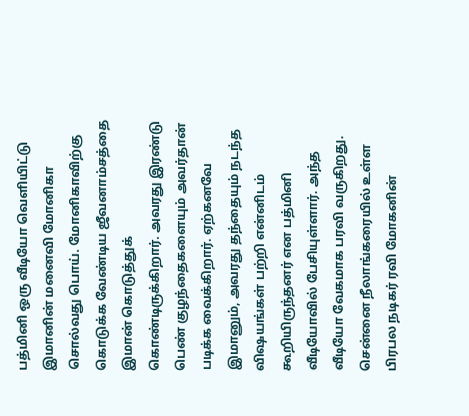பத்மினி ஒரு வீடியோ வெளியிட்டு இமானின் மனைவி மோனிகா சொல்வது பொய். மோனிகாவிற்கு கொடுக்க வேண்டிய ஜீவனாம்சத்தை இமான் கொடுத்துக் கொண்டிருக்கிறார். அவரது இரண்டு பெண் குழந்தைகளையும் அவர்தான் படிக்க வைக்கிறார். ஏற்கனவே இமானும், அவரது தந்தையும் நடந்த விஷயங்கள் பற்றி என்னிடம் கூறியிருந்தனர் என பத்மினி வீடியோவில் பேசியுள்ளார். அந்த வீடியோ வேகமாக பரவி வருகிறது.
சென்னை நீலாங்கரையில் உள்ள பிரபல நடிகர் ரவி மோகனின்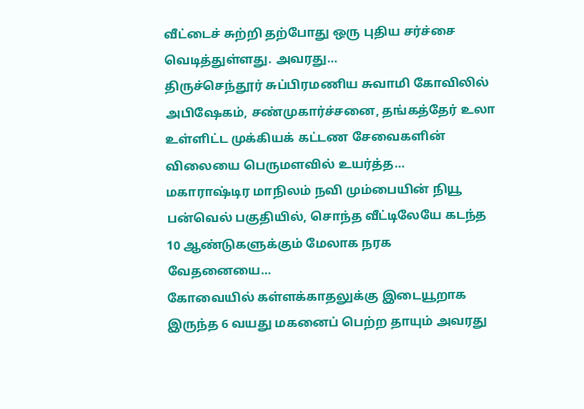வீட்டைச் சுற்றி தற்போது ஒரு புதிய சர்ச்சை வெடித்துள்ளது. அவரது…
திருச்செந்தூர் சுப்பிரமணிய சுவாமி கோவிலில் அபிஷேகம், சண்முகார்ச்சனை, தங்கத்தேர் உலா உள்ளிட்ட முக்கியக் கட்டண சேவைகளின் விலையை பெருமளவில் உயர்த்த…
மகாராஷ்டிர மாநிலம் நவி மும்பையின் நியூ பன்வெல் பகுதியில், சொந்த வீட்டிலேயே கடந்த 10 ஆண்டுகளுக்கும் மேலாக நரக வேதனையை…
கோவையில் கள்ளக்காதலுக்கு இடையூறாக இருந்த 6 வயது மகனைப் பெற்ற தாயும் அவரது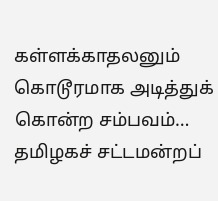கள்ளக்காதலனும் கொடூரமாக அடித்துக் கொன்ற சம்பவம்…
தமிழகச் சட்டமன்றப்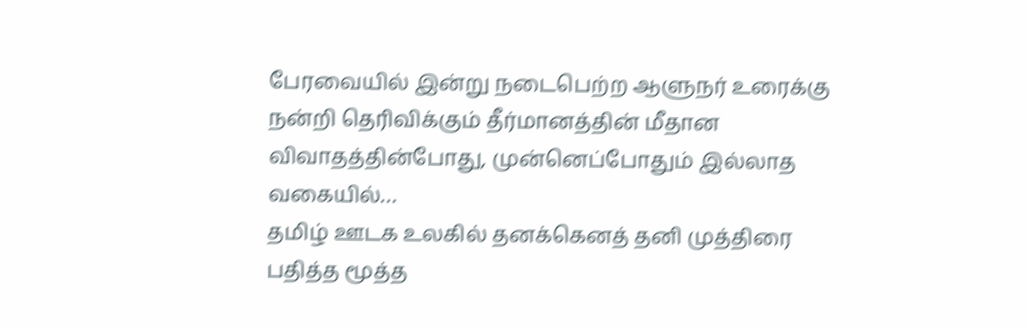பேரவையில் இன்று நடைபெற்ற ஆளுநர் உரைக்கு நன்றி தெரிவிக்கும் தீர்மானத்தின் மீதான விவாதத்தின்போது, முன்னெப்போதும் இல்லாத வகையில்…
தமிழ் ஊடக உலகில் தனக்கெனத் தனி முத்திரை பதித்த மூத்த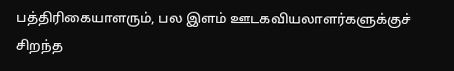பத்திரிகையாளரும், பல இளம் ஊடகவியலாளர்களுக்குச் சிறந்த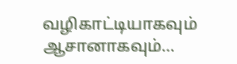வழிகாட்டியாகவும் ஆசானாகவும்…